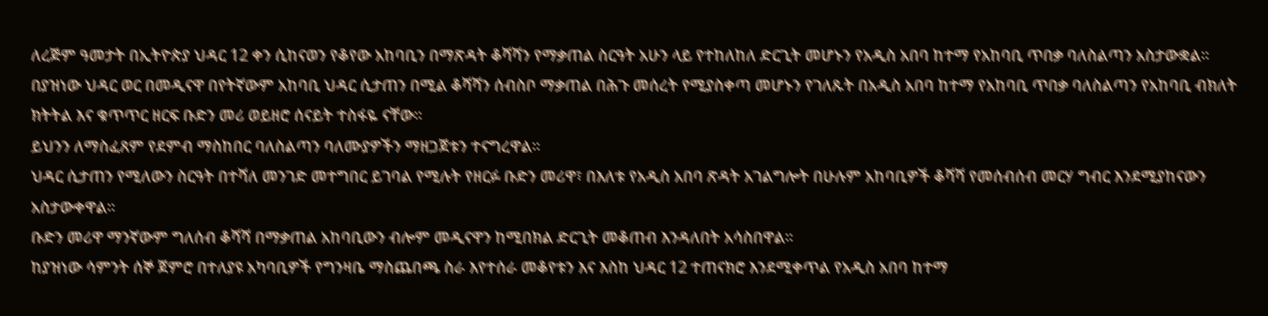ለረጅም ዓመታት በኢትዮጵያ ህዳር 12 ቀን ሲከናወን የቆየው አከባቢን በማጽዳት ቆሻሻን የማቃጠል ስርዓት አሁን ላይ የተከለከለ ድርጊት መሆኑን የአዲስ አበባ ከተማ የአከባቢ ጥበቃ ባለስልጣን አስታውቋል።
በያዝነው ህዳር ወር በመዲናዋ በየትኛውም አከባቢ ህዳር ሲታጠን በሚል ቆሻሻን ሰብስቦ ማቃጠል በሕጉ መሰረት የሚያስቀጣ መሆኑን የገለጹት በአዲስ አበባ ከተማ የአከባቢ ጥበቃ ባለስልጣን የአከባቢ ብክለት ክትትል እና ቁጥጥር ዘርፍ ቡድን መሪ ወይዘሮ ሰናይት ተስፋዬ ናቸው፡፡
ይህንን ለማስፈጸም የደምብ ማስከበር ባለስልጣን ባለሙያዎችን ማዘጋጀቱን ተናግረዋል፡፡
ህዳር ሲታጠን የሚለውን ስርዓት በተሻለ መንገድ መተግበር ይገባል የሚሉት የዘርፉ ቡድን መሪዋ፣ በእለቱ የአዲስ አበባ ጽዳት አገልግሎት በሁሉም አከባቢዎች ቆሻሻ የመሰብሰብ መርሃ ግብር እንደሚያከናውን አስታውቀዋል።
ቡድን መሪዋ ማንኛውም ግለሰብ ቆሻሻ በማቃጠል አከባቢውን ብሎም መዲናዋን ከሚበክል ድርጊት መቆጠብ እንዳለበት አሳስበዋል፡፡
ከያዝነው ሳምንት ሰኞ ጀምሮ በተለያዩ አካባቢዎች የግንዛቤ ማስጨበጫ ስራ እየተሰራ መቆየቱን እና እስከ ህዳር 12 ተጠናክሮ እንደሚቀጥል የአዲስ አበባ ከተማ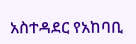አስተዳደር የአከባቢ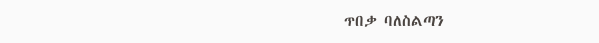ጥበቃ ባለስልጣን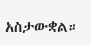አስታውቋል።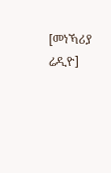[መነኻሪያ ሬዲዮ]